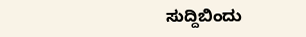ಸುದ್ದಿಬಿಂದು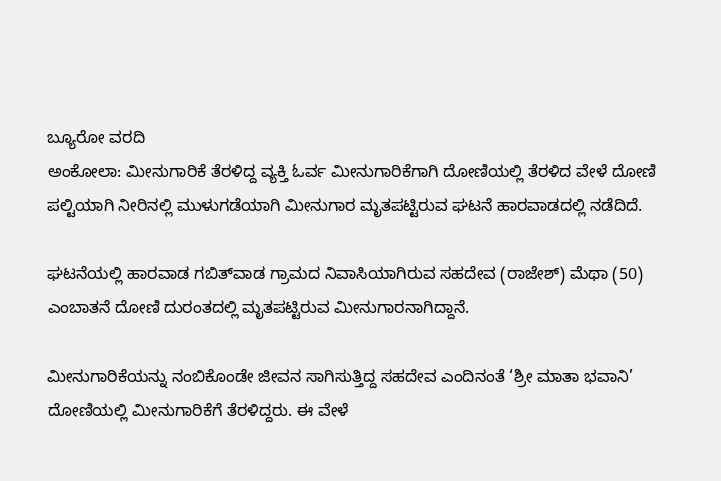ಬ್ಯೂರೋ ವರದಿ
ಅಂಕೋಲಾ: ಮೀನುಗಾರಿಕೆ ತೆರಳಿದ್ದ ವ್ಯಕ್ತಿ ಓರ್ವ ಮೀನುಗಾರಿಕೆಗಾಗಿ ದೋಣಿಯಲ್ಲಿ ತೆರಳಿದ ವೇಳೆ ದೋಣಿ ಪಲ್ಟಿಯಾಗಿ ನೀರಿನಲ್ಲಿ ಮುಳುಗಡೆಯಾಗಿ ಮೀನುಗಾರ ಮೃತಪಟ್ಟಿರುವ ಘಟನೆ ಹಾರವಾಡದಲ್ಲಿ ನಡೆದಿದೆ.

ಘಟನೆಯಲ್ಲಿ ಹಾರವಾಡ ಗಬಿತ್‌ವಾಡ ಗ್ರಾಮದ ನಿವಾಸಿಯಾಗಿರುವ ಸಹದೇವ (ರಾಜೇಶ್) ಮೆಥಾ (50) ಎಂಬಾತನೆ ದೋಣಿ ದುರಂತದಲ್ಲಿ ಮೃತಪಟ್ಟಿರುವ ಮೀನುಗಾರನಾಗಿದ್ದಾನೆ.

ಮೀನುಗಾರಿಕೆಯನ್ನು ನಂಬಿಕೊಂಡೇ ಜೀವನ ಸಾಗಿಸುತ್ತಿದ್ದ ಸಹದೇವ ಎಂದಿನಂತೆ ‘ಶ್ರೀ ಮಾತಾ ಭವಾನಿ’ ದೋಣಿಯಲ್ಲಿ ಮೀನುಗಾರಿಕೆಗೆ ತೆರಳಿದ್ದರು. ಈ ವೇಳೆ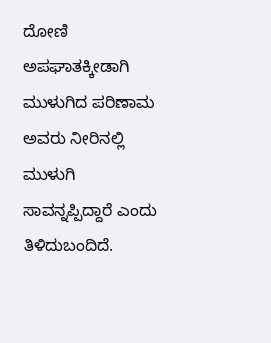ದೋಣಿ ಅಪಘಾತಕ್ಕೀಡಾಗಿ ಮುಳುಗಿದ ಪರಿಣಾಮ ಅವರು ನೀರಿನಲ್ಲಿ ಮುಳುಗಿ ಸಾವನ್ನಪ್ಪಿದ್ದಾರೆ ಎಂದು ತಿಳಿದುಬಂದಿದೆ.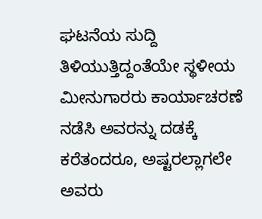ಘಟನೆಯ ಸುದ್ದಿ ತಿಳಿಯುತ್ತಿದ್ದಂತೆಯೇ ಸ್ಥಳೀಯ ಮೀನುಗಾರರು ಕಾರ್ಯಾಚರಣೆ ನಡೆಸಿ ಅವರನ್ನು ದಡಕ್ಕೆ ಕರೆತಂದರೂ, ಅಷ್ಟರಲ್ಲಾಗಲೇ ಅವರು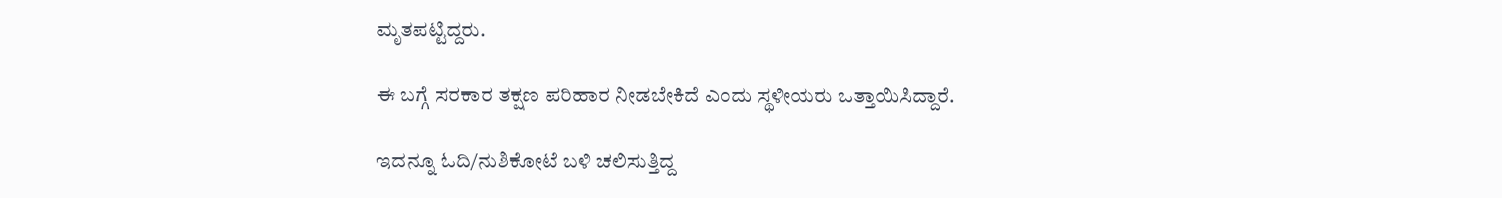ಮೃತಪಟ್ಟಿದ್ದರು.

ಈ ಬಗ್ಗೆ ಸರಕಾರ ತಕ್ಷಣ ಪರಿಹಾರ ನೀಡಬೇಕಿದೆ ಎಂದು ಸ್ಥಳೀಯರು ಒತ್ತಾಯಿಸಿದ್ದಾರೆ.

ಇದನ್ನೂ ಓದಿ/ನುಶಿಕೋಟೆ ಬಳಿ ಚಲಿಸುತ್ತಿದ್ದ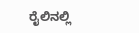ರೈಲಿನಲ್ಲಿ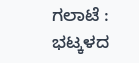ಗಲಾಟೆ : ಭಟ್ಕಳದ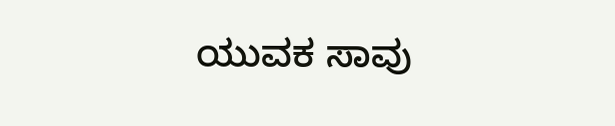ಯುವಕ ಸಾವು